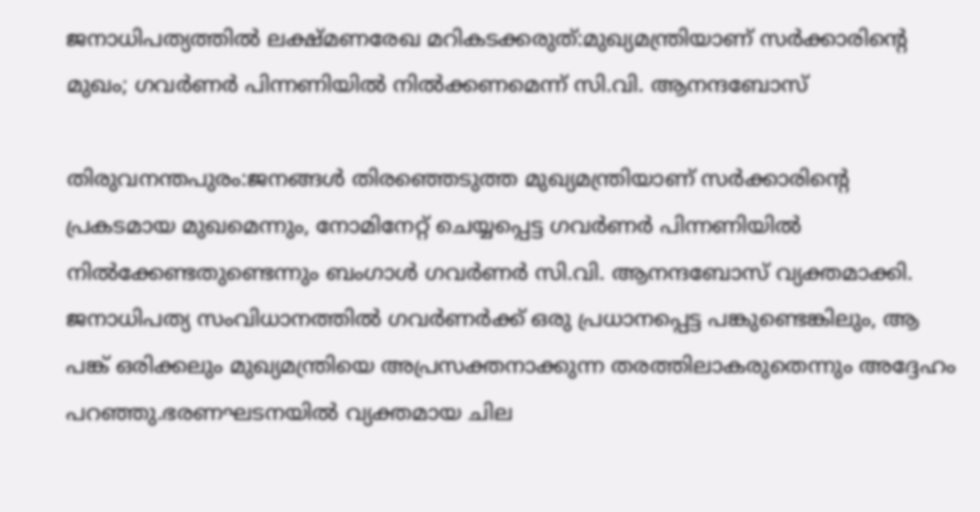ജനാധിപത്യത്തിൽ ലക്ഷ്മണരേഖ മറികടക്കരുത്:മുഖ്യമന്ത്രിയാണ് സർക്കാരിന്റെ മുഖം; ഗവർണർ പിന്നണിയിൽ നിൽക്കണമെന്ന് സി.വി. ആനന്ദബോസ്

തിരുവനന്തപുരം:ജനങ്ങൾ തിരഞ്ഞെടുത്ത മുഖ്യമന്ത്രിയാണ് സർക്കാരിന്റെ പ്രകടമായ മുഖമെന്നും, നോമിനേറ്റ് ചെയ്യപ്പെട്ട ഗവർണർ പിന്നണിയിൽ നിൽക്കേണ്ടതുണ്ടെന്നും ബംഗാൾ ഗവർണർ സി.വി. ആനന്ദബോസ് വ്യക്തമാക്കി. ജനാധിപത്യ സംവിധാനത്തിൽ ഗവർണർക്ക് ഒരു പ്രധാനപ്പെട്ട പങ്കുണ്ടെങ്കിലും, ആ പങ്ക് ഒരിക്കലും മുഖ്യമന്ത്രിയെ അപ്രസക്തനാക്കുന്ന തരത്തിലാകരുതെന്നും അദ്ദേഹം പറഞ്ഞു.ഭരണഘടനയിൽ വ്യക്തമായ ചില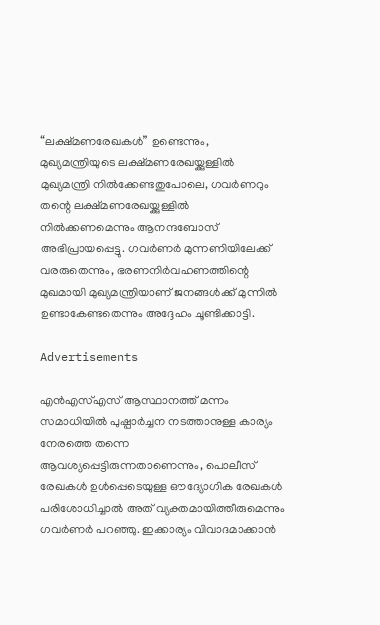“ലക്ഷ്മണരേഖകൾ” ഉണ്ടെന്നും, മുഖ്യമന്ത്രിയുടെ ലക്ഷ്മണരേഖയ്ക്കുള്ളിൽ മുഖ്യമന്ത്രി നിൽക്കേണ്ടതുപോലെ, ഗവർണറും തന്റെ ലക്ഷ്മണരേഖയ്ക്കുള്ളിൽ നിൽക്കണമെന്നും ആനന്ദബോസ് അഭിപ്രായപ്പെട്ടു. ഗവർണർ മുന്നണിയിലേക്ക് വരരുതെന്നും, ഭരണനിർവഹണത്തിന്റെ മുഖമായി മുഖ്യമന്ത്രിയാണ് ജനങ്ങൾക്ക് മുന്നിൽ ഉണ്ടാകേണ്ടതെന്നും അദ്ദേഹം ചൂണ്ടിക്കാട്ടി.

Advertisements

എൻഎസ്എസ് ആസ്ഥാനത്ത് മന്നം സമാധിയിൽ പുഷ്പാർച്ചന നടത്താനുള്ള കാര്യം നേരത്തെ തന്നെ ആവശ്യപ്പെട്ടിരുന്നതാണെന്നും, പൊലീസ് രേഖകൾ ഉൾപ്പെടെയുള്ള ഔദ്യോഗിക രേഖകൾ പരിശോധിച്ചാൽ അത് വ്യക്തമായിത്തീരുമെന്നും ഗവർണർ പറഞ്ഞു. ഇക്കാര്യം വിവാദമാക്കാൻ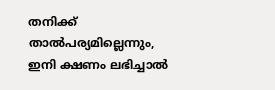തനിക്ക് താൽപര്യമില്ലെന്നും, ഇനി ക്ഷണം ലഭിച്ചാൽ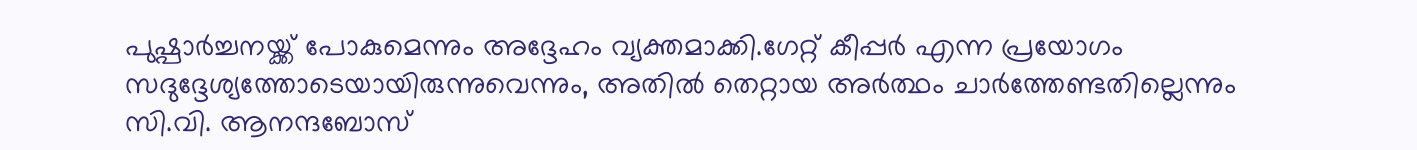പുഷ്പാർച്ചനയ്ക്ക് പോകുമെന്നും അദ്ദേഹം വ്യക്തമാക്കി.ഗേറ്റ് കീപ്പർ എന്ന പ്രയോഗം സദുദ്ദേശ്യത്തോടെയായിരുന്നുവെന്നും, അതിൽ തെറ്റായ അർത്ഥം ചാർത്തേണ്ടതില്ലെന്നും സി.വി. ആനന്ദബോസ്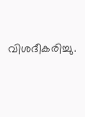വിശദീകരിച്ചു.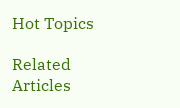Hot Topics

Related Articles